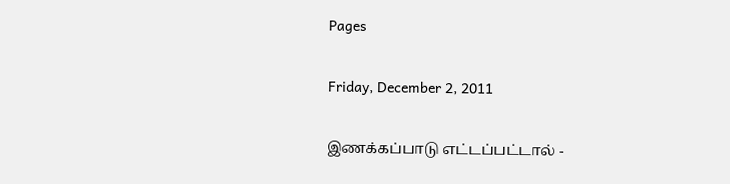Pages

Friday, December 2, 2011

இணக்கப்பாடு எட்டப்பட்டால் -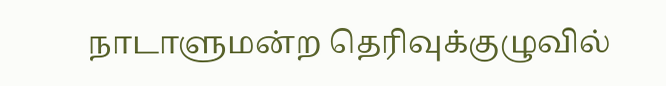நாடாளுமன்ற தெரிவுக்குழுவில்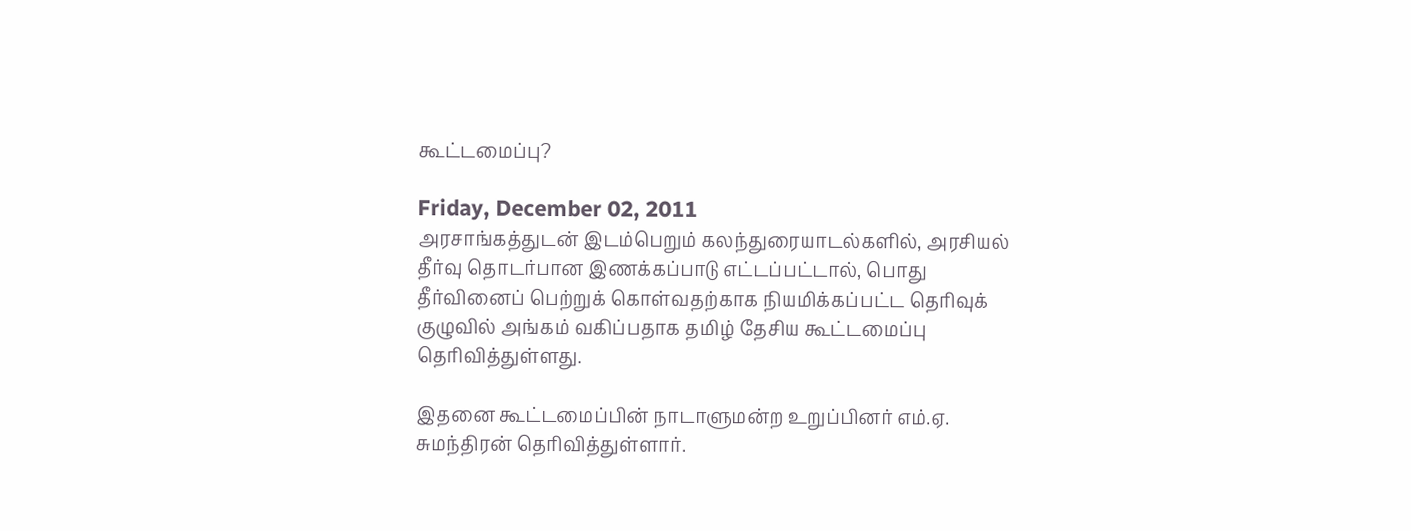கூட்டமைப்பு?

Friday, December 02, 2011
அரசாங்கத்துடன் இடம்பெறும் கலந்துரையாடல்களில், அரசியல் தீர்வு தொடர்பான இணக்கப்பாடு எட்டப்பட்டால், பொது தீர்வினைப் பெற்றுக் கொள்வதற்காக நியமிக்கப்பட்ட தெரிவுக் குழுவில் அங்கம் வகிப்பதாக தமிழ் தேசிய கூட்டமைப்பு தெரிவித்துள்ளது.

இதனை கூட்டமைப்பின் நாடாளுமன்ற உறுப்பினர் எம்.ஏ. சுமந்திரன் தெரிவித்துள்ளார்.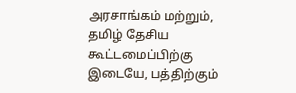அரசாங்கம் மற்றும், தமிழ் தேசிய கூட்டமைப்பிற்கு இடையே, பத்திற்கும்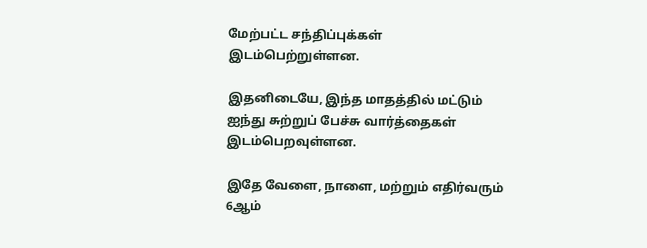மேற்பட்ட சந்திப்புக்கள் இடம்பெற்றுள்ளன.

இதனிடையே, இந்த மாதத்தில் மட்டும் ஐந்து சுற்றுப் பேச்சு வார்த்தைகள் இடம்பெறவுள்ளன.

இதே வேளை, நாளை, மற்றும் எதிர்வரும் 6ஆம்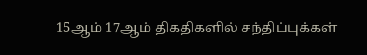15ஆம் 17ஆம் திகதிகளில் சந்திப்புக்கள்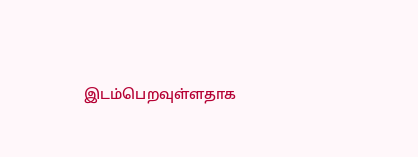இடம்பெறவுள்ளதாக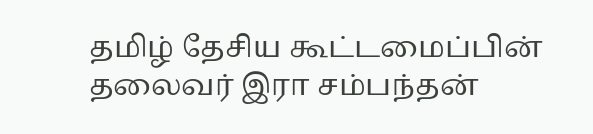தமிழ் தேசிய கூட்டமைப்பின் தலைவர் இரா சம்பந்தன்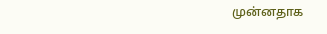முன்னதாக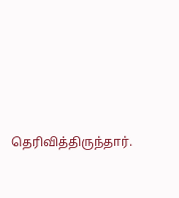தெரிவித்திருந்தார்.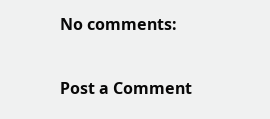No comments:

Post a Comment